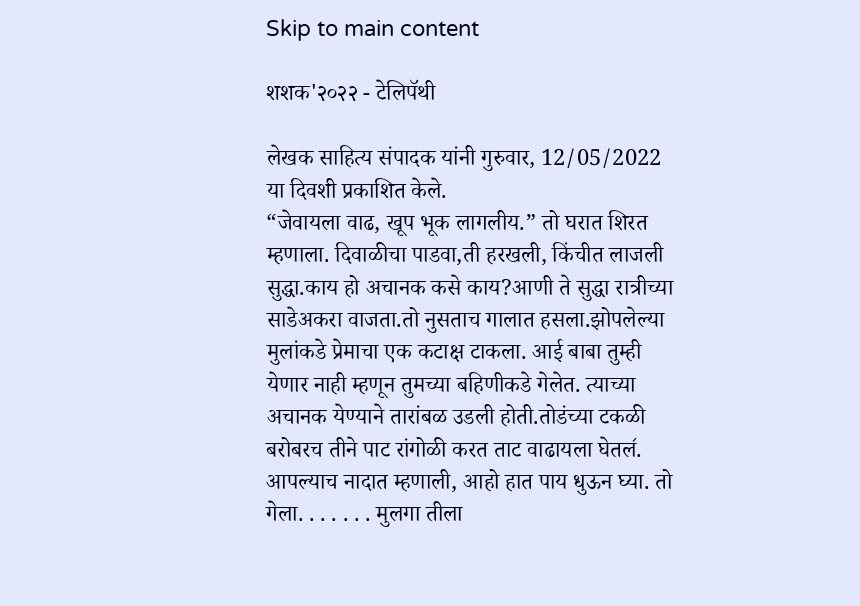Skip to main content

शशक'२०२२ - टेलिपॅथी

लेखक साहित्य संपादक यांनी गुरुवार, 12/05/2022 या दिवशी प्रकाशित केले.
“जेवायला वाढ, खूप भूक लागलीय.” तो घरात शिरत म्हणाला. दिवाळीचा पाडवा,ती हरखली, किंचीत लाजली सुद्धा.काय हो अचानक कसे काय?आणी ते सुद्धा रात्रीच्या साडेअकरा वाजता.तो नुसताच गालात हसला.झोपलेल्या मुलांकडे प्रेमाचा एक कटाक्ष टाकला. आई बाबा तुम्ही येणार नाही म्हणून तुमच्या बहिणीकडे गेलेत. त्याच्या अचानक येण्याने तारांबळ उडली होती.तोडंच्या टकळी बरोबरच तीने पाट रांगोळी करत ताट वाढायला घेतल॔. आपल्याच नादात म्हणाली, आहो हात पाय धुऊन घ्या. तो गेला. . . . . . . मुलगा तीला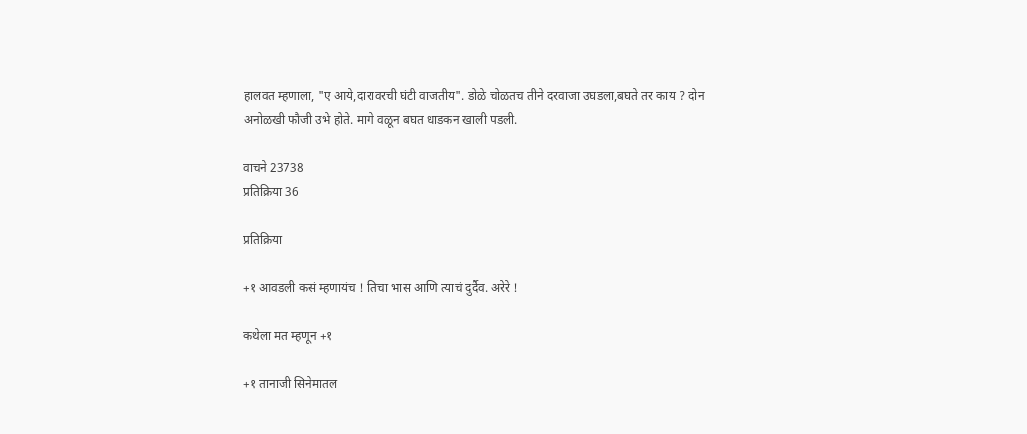हालवत म्हणाला, "ए आये,दारावरची घंटी वाजतीय". डोळे चोळतच तीने दरवाजा उघडला,बघते तर काय ? दोन अनोळखी फौजी उभे होते. मागे वळून बघत धाडकन खाली पडली.

वाचने 23738
प्रतिक्रिया 36

प्रतिक्रिया

+१ आवडली कसं म्हणायंच ! तिचा भास आणि त्याचं दुर्दैव. अरेरे !

कथेला मत म्हणून +१

+१ तानाजी सिनेमातल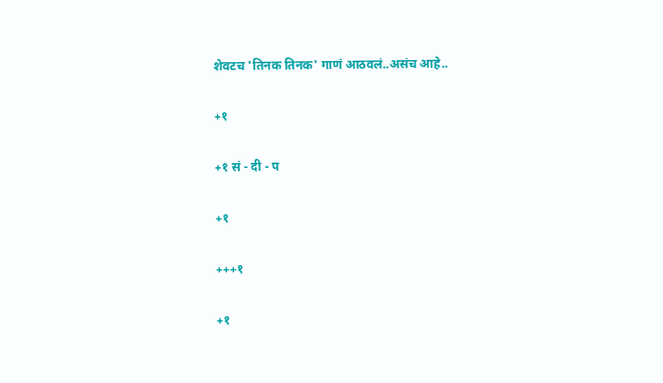शेवटच 'तिनक तिनक' गाणं आठवलं..असंच आहे..

+१

+१ सं - दी - प

+१

+++१

+१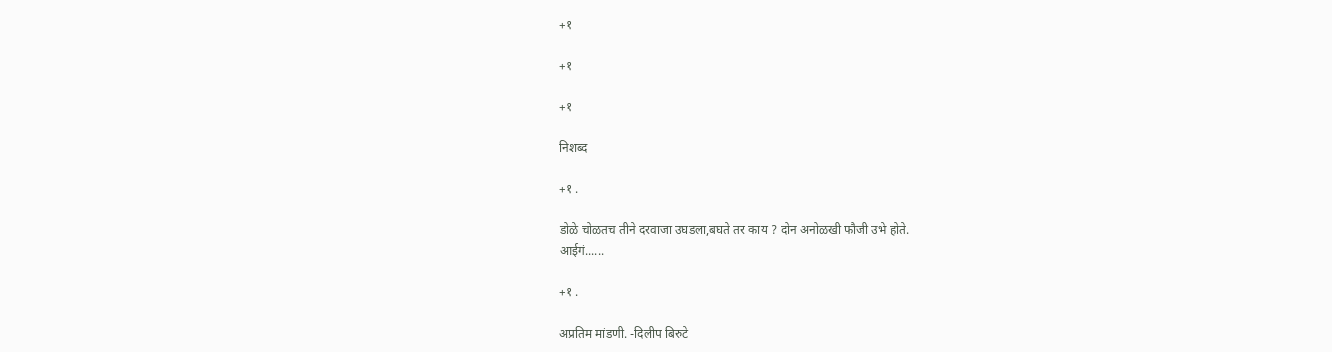+१

+१

+१

निशब्द

+१ .

डोळे चोळतच तीने दरवाजा उघडला,बघते तर काय ? दोन अनोळखी फौजी उभे होते.
आईगं......

+१ .

अप्रतिम मांडणी. -दिलीप बिरुटे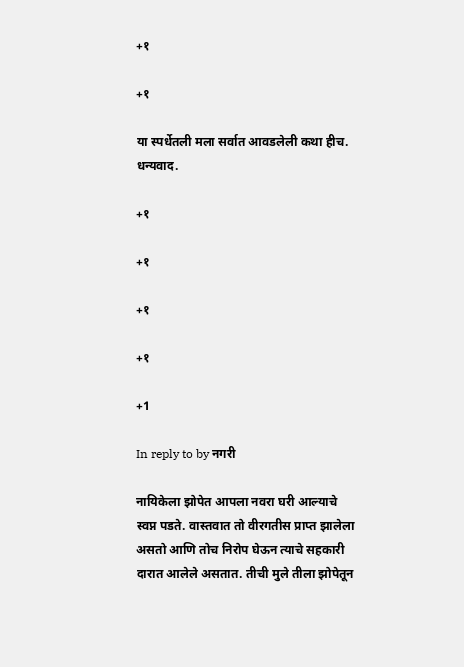+१

+१

या स्पर्धेतली मला सर्वात आवडलेली कथा हीच. धन्यवाद.

+१

+१

+१

+१

+1

In reply to by नगरी

नायिकेला झोपेत आपला नवरा घरी आल्याचे स्वप्न पडते. वास्तवात तो वीरगतीस प्राप्त झालेला असतो आणि तोच निरोप घेऊन त्याचे सहकारी दारात आलेले असतात. तीची मुले तीला झोपेतून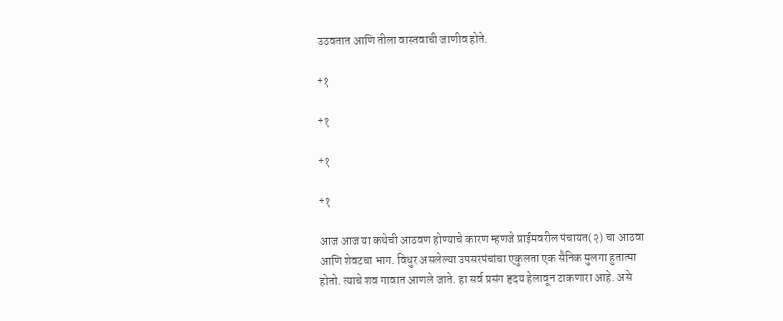उठवतात आणि तीला वास्तवाची जाणीव होते.

+१

+१

+१

+१

आज आज या कथेची आठवण होण्याचे कारण म्हणजे प्राईमवरील पंचायत(२) चा आठवा आणि शेवटचा भाग. विधुर असलेल्या उपसरपंचांचा एकुलता एक सैनिक मुलगा हुतात्मा होतो. त्याचे शव गावात आणले जाते. हा सर्व प्रसंग हृदय हेलावून टाकणारा आहे. असे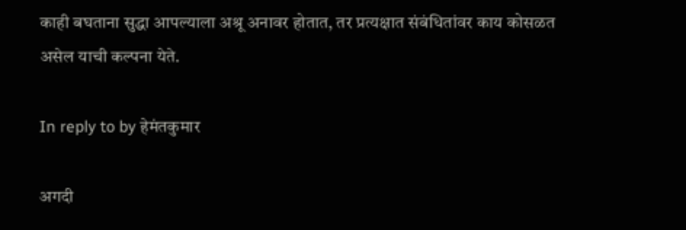काही बघताना सुद्धा आपल्याला अश्रू अनावर होतात, तर प्रत्यक्षात संबंधितांवर काय कोसळत असेल याची कल्पना येते.

In reply to by हेमंतकुमार

अगदी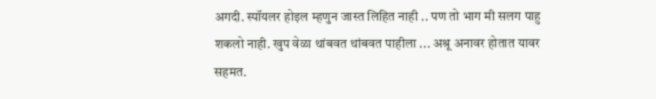अगदी. स्पॉयलर होइल म्हणुन जास्त लिहित नाही .. पण तो भाग मी सलग पाहु शकलो नाही. खुप वेळा थांबवत थांबवत पाहीला ... अश्रू अनावर होतात यावर सहमत.